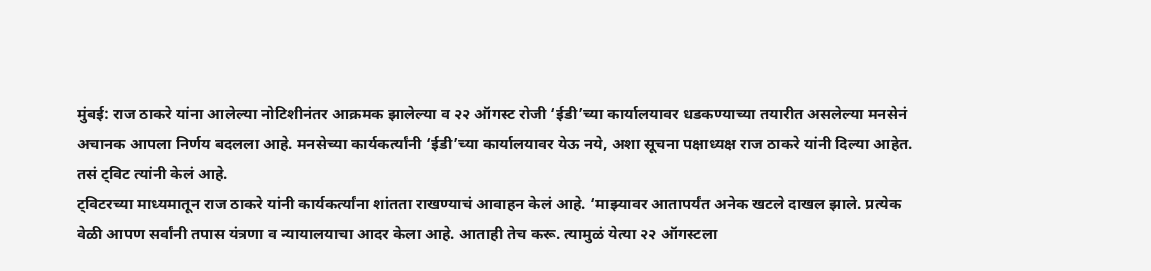मुंबई: राज ठाकरे यांना आलेल्या नोटिशीनंतर आक्रमक झालेल्या व २२ ऑगस्ट रोजी ‘ईडी’च्या कार्यालयावर धडकण्याच्या तयारीत असलेल्या मनसेनं अचानक आपला निर्णय बदलला आहे. मनसेच्या कार्यकर्त्यांनी ‘ईडी’च्या कार्यालयावर येऊ नये, अशा सूचना पक्षाध्यक्ष राज ठाकरे यांनी दिल्या आहेत. तसं ट्विट त्यांनी केलं आहे.
ट्विटरच्या माध्यमातून राज ठाकरे यांनी कार्यकर्त्यांना शांतता राखण्याचं आवाहन केलं आहे. ‘माझ्यावर आतापर्यंत अनेक खटले दाखल झाले. प्रत्येक वेळी आपण सर्वांनी तपास यंत्रणा व न्यायालयाचा आदर केला आहे. आताही तेच करू. त्यामुळं येत्या २२ ऑगस्टला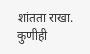शांतता राखा. कुणीही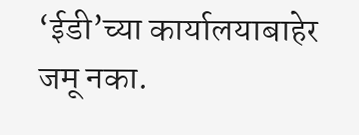‘ईडी’च्या कार्यालयाबाहेर जमू नका.